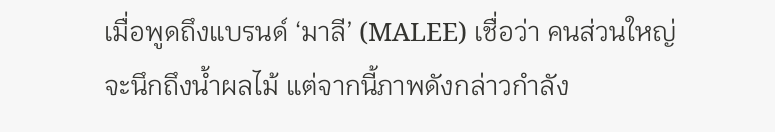เมื่อพูดถึงแบรนด์ ‘มาลี’ (MALEE) เชื่อว่า คนส่วนใหญ่จะนึกถึงน้ำผลไม้ แต่จากนี้ภาพดังกล่าวกำลัง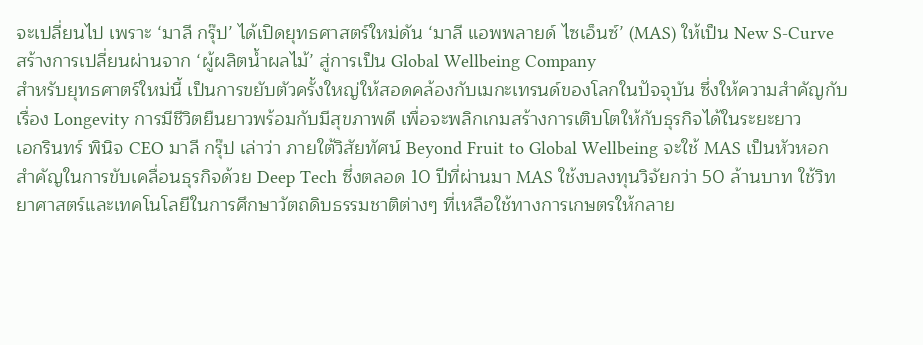จะเปลี่ยนไป เพราะ ‘มาลี กรุ๊ป’ ได้เปิดยุทธศาสตร์ใหม่ดัน ‘มาลี แอพพลายด์ ไซเอ็นซ์’ (MAS) ให้เป็น New S-Curve สร้างการเปลี่ยนผ่านจาก ‘ผู้ผลิตน้ำผลไม้’ สู่การเป็น Global Wellbeing Company
สำหรับยุทธศาตร์ใหม่นี้ เป็นการขยับตัวครั้งใหญ่ให้สอดคล้องกับเมกะเทรนด์ของโลกในปัจจุบัน ซึ่งให้ความสำคัญกับเรื่อง Longevity การมีชีวิตยืนยาวพร้อมกับมีสุขภาพดี เพื่อจะพลิกเกมสร้างการเติบโตให้กับธุรกิจได้ในระยะยาว
เอกรินทร์ พินิจ CEO มาลี กรุ๊ป เล่าว่า ภายใต้วิสัยทัศน์ Beyond Fruit to Global Wellbeing จะใช้ MAS เป็นหัวหอกสำคัญในการขับเคลื่อนธุรกิจด้วย Deep Tech ซึ่งตลอด 10 ปีที่ผ่านมา MAS ใช้งบลงทุนวิจัยกว่า 50 ล้านบาท ใช้วิทยาศาสตร์และเทคโนโลยีในการศึกษาวัตถดิบธรรมชาติต่างๆ ที่เหลือใช้ทางการเกษตรให้กลาย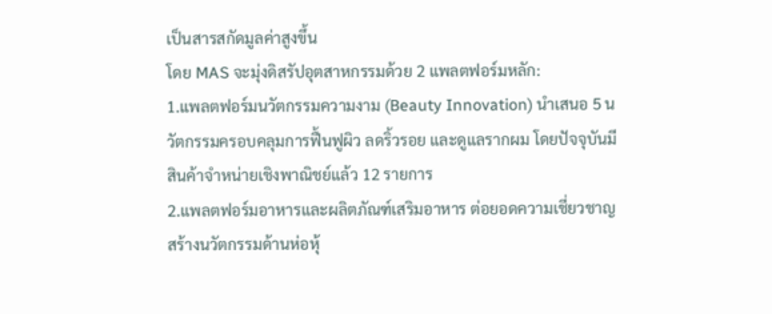เป็นสารสกัดมูลค่าสูงขึ้น
โดย MAS จะมุ่งดิสรัปอุตสาหกรรมด้วย 2 แพลตฟอร์มหลัก:
1.แพลตฟอร์มนวัตกรรมความงาม (Beauty Innovation) นำเสนอ 5 นวัตกรรมครอบคลุมการฟื้นฟูผิว ลดริ้วรอย และดูแลรากผม โดยปัจจุบันมีสินค้าจำหน่ายเชิงพาณิชย์แล้ว 12 รายการ
2.แพลตฟอร์มอาหารและผลิตภัณฑ์เสริมอาหาร ต่อยอดความเชี่ยวชาญสร้างนวัตกรรมด้านห่อหุ้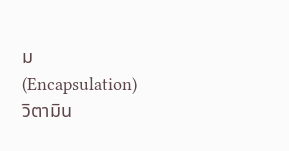ม (Encapsulation) วิตามิน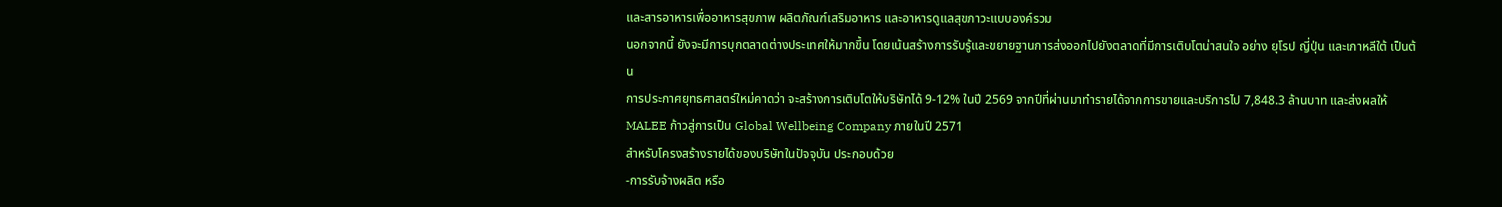และสารอาหารเพื่ออาหารสุขภาพ ผลิตภัณฑ์เสริมอาหาร และอาหารดูแลสุขภาวะแบบองค์รวม
นอกจากนี้ ยังจะมีการบุกตลาดต่างประเทศให้มากขึ้น โดยเน้นสร้างการรับรู้และขยายฐานการส่งออกไปยังตลาดที่มีการเติบโตน่าสนใจ อย่าง ยุโรป ญี่ปุ่น และเกาหลีใต้ เป็นต้น
การประกาศยุทธศาสตร์ใหม่คาดว่า จะสร้างการเติบโตให้บริษัทได้ 9-12% ในปี 2569 จากปีที่ผ่านมาทำรายได้จากการขายและบริการไป 7,848.3 ล้านบาท และส่งผลให้ MALEE ก้าวสู่การเป็น Global Wellbeing Company ภายในปี 2571
สำหรับโครงสร้างรายได้ของบริษัทในปัจจุบัน ประกอบด้วย
-การรับจ้างผลิต หรือ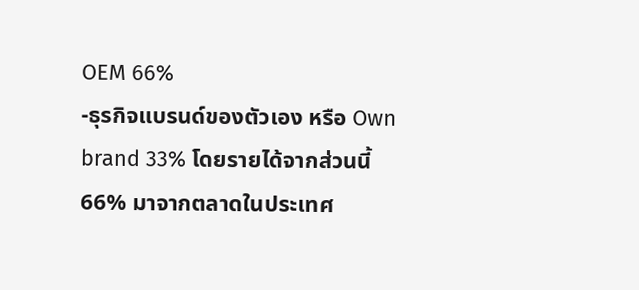OEM 66%
-ธุรกิจแบรนด์ของตัวเอง หรือ Own brand 33% โดยรายได้จากส่วนนี้ 66% มาจากตลาดในประเทศ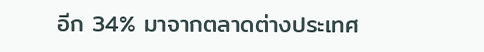อีก 34% มาจากตลาดต่างประเทศ